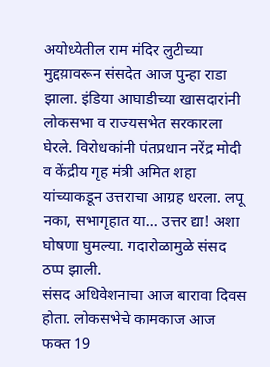अयोध्येतील राम मंदिर लुटीच्या मुद्दय़ावरून संसदेत आज पुन्हा राडा झाला. इंडिया आघाडीच्या खासदारांनी लोकसभा व राज्यसभेत सरकारला घेरले. विरोधकांनी पंतप्रधान नरेंद्र मोदी व केंद्रीय गृह मंत्री अमित शहा यांच्याकडून उत्तराचा आग्रह धरला. लपू नका, सभागृहात या… उत्तर द्या! अशा घोषणा घुमल्या. गदारोळामुळे संसद ठप्प झाली.
संसद अधिवेशनाचा आज बारावा दिवस होता. लोकसभेचे कामकाज आज फक्त 19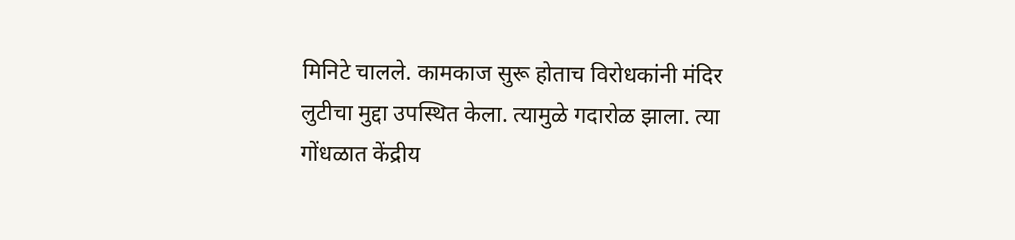मिनिटे चालले. कामकाज सुरू होताच विरोधकांनी मंदिर लुटीचा मुद्दा उपस्थित केला. त्यामुळे गदारोळ झाला. त्या गोंधळात केंद्रीय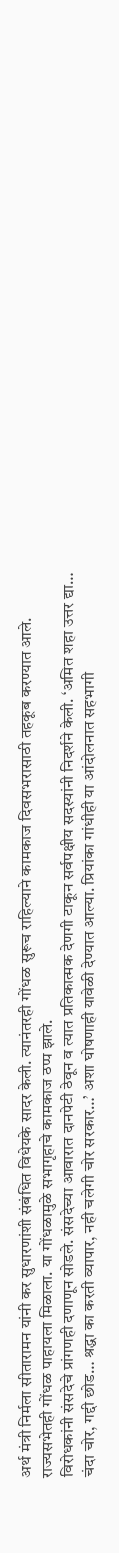अर्थ मंत्री निर्मला सीतारामन यांनी कर सुधारणांशी संबंधित विधेयके सादर केली. त्यानंतरही गोंधळ सुरूच राहिल्याने कामकाज दिवसभरासाठी तहकूब करण्यात आले. राज्यसभेतही गोंधळ पाहायला मिळाला. या गोंधळामुळे सभागृहाचे कामकाज ठप्प झाले.
विरोधकांनी संसदेचे प्रांगणही दणाणून सोडले. संसदेच्या आवारात दानपेटी ठेवून व त्यात प्रतिकात्मक देणगी टाकून सर्वपक्षीय सदस्यांनी निदर्शने केली. ‘अमित शहा उत्तर द्या… चंदा चोर, गद्दी छोड… श्रद्धा का करती व्यापार, नही चलेगी चोर सरकार…’ अशा घोषणाही यावेळी देण्यात आल्या. प्रियांका गांधीही या आंदोलनात सहभागी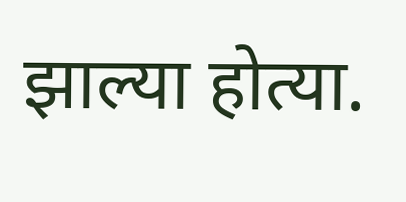झाल्या होत्या.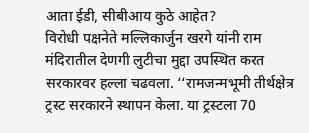आता ईडी, सीबीआय कुठे आहेत?
विरोधी पक्षनेते मल्लिकार्जुन खरगे यांनी राम मंदिरातील देणगी लुटीचा मुद्दा उपस्थित करत सरकारवर हल्ला चढवला. ‘‘रामजन्मभूमी तीर्थक्षेत्र ट्रस्ट सरकारने स्थापन केला. या ट्रस्टला 70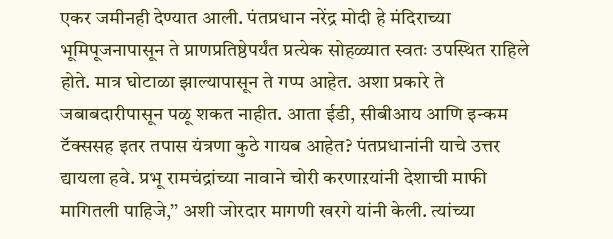एकर जमीनही देण्यात आली. पंतप्रधान नरेंद्र मोदी हे मंदिराच्या भूमिपूजनापासून ते प्राणप्रतिष्ठेपर्यंत प्रत्येक सोहळ्यात स्वतः उपस्थित राहिले होते. मात्र घोटाळा झाल्यापासून ते गप्प आहेत. अशा प्रकारे ते जबाबदारीपासून पळू शकत नाहीत. आता ईडी, सीबीआय आणि इन्कम टॅक्ससह इतर तपास यंत्रणा कुठे गायब आहेत? पंतप्रधानांनी याचे उत्तर द्यायला हवे. प्रभू रामचंद्रांच्या नावाने चोरी करणाऱयांनी देशाची माफी मागितली पाहिजे,’’ अशी जोरदार मागणी खरगे यांनी केली. त्यांच्या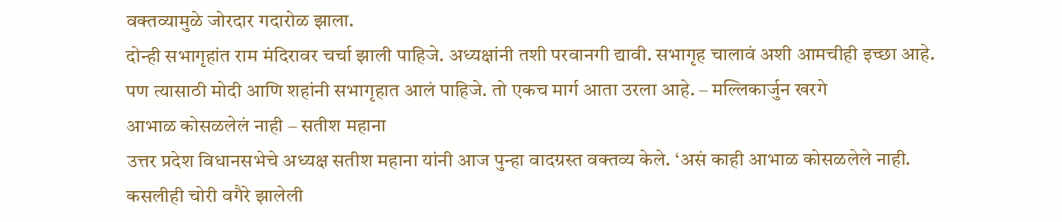वक्तव्यामुळे जोरदार गदारोळ झाला.
दोन्ही सभागृहांत राम मंदिरावर चर्चा झाली पाहिजे. अध्यक्षांनी तशी परवानगी द्यावी. सभागृह चालावं अशी आमचीही इच्छा आहे. पण त्यासाठी मोदी आणि शहांनी सभागृहात आलं पाहिजे. तो एकच मार्ग आता उरला आहे. – मल्लिकार्जुन खरगे
आभाळ कोसळलेलं नाही – सतीश महाना
उत्तर प्रदेश विधानसभेचे अध्यक्ष सतीश महाना यांनी आज पुन्हा वादग्रस्त वक्तव्य केले. ‘असं काही आभाळ कोसळलेले नाही. कसलीही चोरी वगैरे झालेली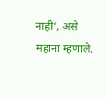नाही’, असे महाना म्हणाले.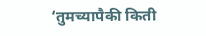‘तुमच्यापैकी किती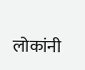लोकांनी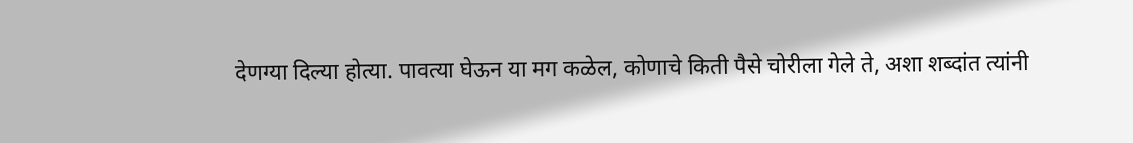देणग्या दिल्या होत्या. पावत्या घेऊन या मग कळेल, कोणाचे किती पैसे चोरीला गेले ते, अशा शब्दांत त्यांनी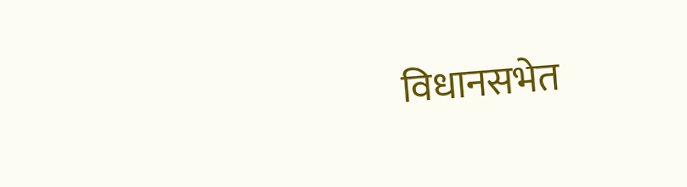विधानसभेत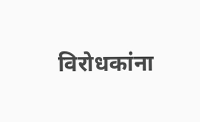विरोधकांना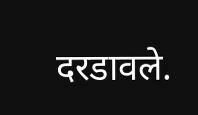दरडावले.